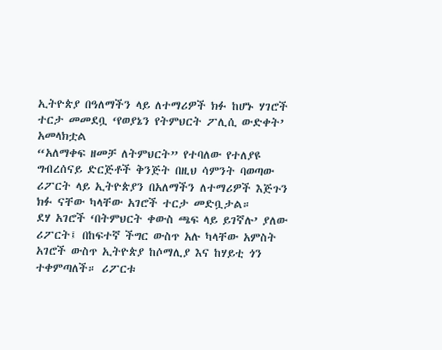ኢትዮጵያ በዓለማችን ላይ ለተማሪዎች ክፉ ከሆኑ ሃገሮች ተርታ መመደቧ ‘የወያኔን የትምህርት ፖሊሲ ውድቀት’ አመላክቷል
“አለማቀፍ ዘመቻ ለትምህርት” የተባለው የተለያዩ ግብረሰናይ ድርጅቶች ቅንጅት በዚህ ሳምንት ባወጣው ሪፖርት ላይ ኢትዮጵያን በአለማችን ለተማሪዎች እጅጉን ክፉ ናቸው ካላቸው አገሮች ተርታ መድቧታል።
ደሃ አገሮች ‘በትምህርት ቀውስ ጫፍ ላይ ይገኛሉ’ ያለው ሪፖርት፤ በከፍተኛ ችግር ውስጥ አሉ ካላቸው አምስት አገሮች ውስጥ ኢትዮጵያ ከሶማሊያ እና ከሃይቲ ጎን ተቀምጣለች። ሪፖርቱ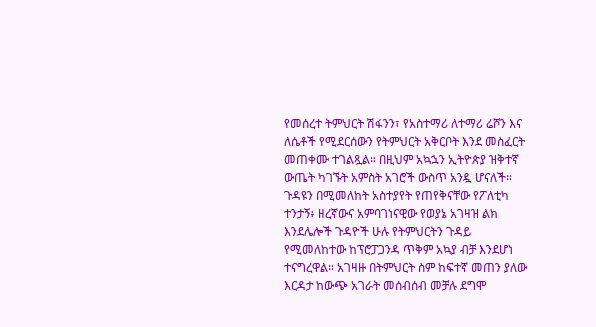የመሰረተ ትምህርት ሽፋንን፣ የአስተማሪ ለተማሪ ሬሾን እና ለሴቶች የሚደርሰውን የትምህርት አቅርቦት እንደ መስፈርት መጠቀሙ ተገልጿል። በዚህም አኳኋን ኢትዮጵያ ዝቅተኛ ውጤት ካገኙት አምስት አገሮች ውስጥ አንዷ ሆናለች።
ጉዳዩን በሚመለከት አስተያየት የጠየቅናቸው የፖለቲካ ተንታኝ፥ ዘረኛውና አምባገነናዊው የወያኔ አገዛዝ ልክ እንደሌሎች ጉዳዮች ሁሉ የትምህርትን ጉዳይ የሚመለከተው ከፕሮፓጋንዳ ጥቅም አኳያ ብቻ እንደሆነ ተናግረዋል። አገዛዙ በትምህርት ስም ከፍተኛ መጠን ያለው እርዳታ ከውጭ አገራት መሰብሰብ መቻሉ ደግሞ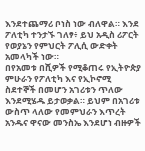እንደተጨማሪ ቦነስ ነው ብለዋል። እንደ ፖለቲካ ተንታኙ ገለፃ፥ ይህ አዲስ ሪፖርት የወያኔን የምህርት ፖሊሲ ውድቀት አመላካች ነው።
በየአመቱ በሺዎች የሚቆጠሩ የኢትዮጵያ ምሁራን የፖለቲካ እና የኢኮኖሚ ስደተኞች በመሆን አገሪቱን ጥለው እንደሚሄዱ ይታወቃል። ይህም በአገሪቱ ውስጥ ላለው የመምህራን እጥረት አንዱና ዋናው መንስኤ እንደሆነ ብዙዎች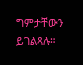ግምታቸውን ይገልጻሉ።